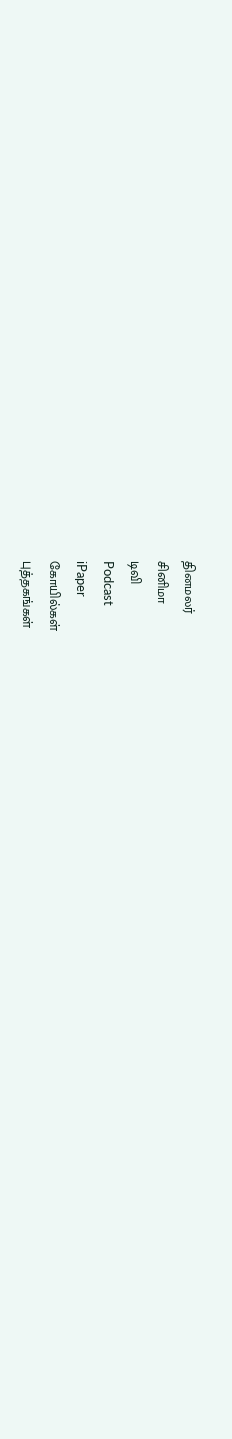தினமலர்
சினிமா
டிவி
Podcast
iPaper
கோயில்கள்
புத்தகங்கள்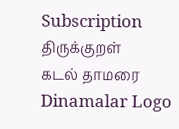Subscription
திருக்குறள்
கடல் தாமரை
Dinamalar Logo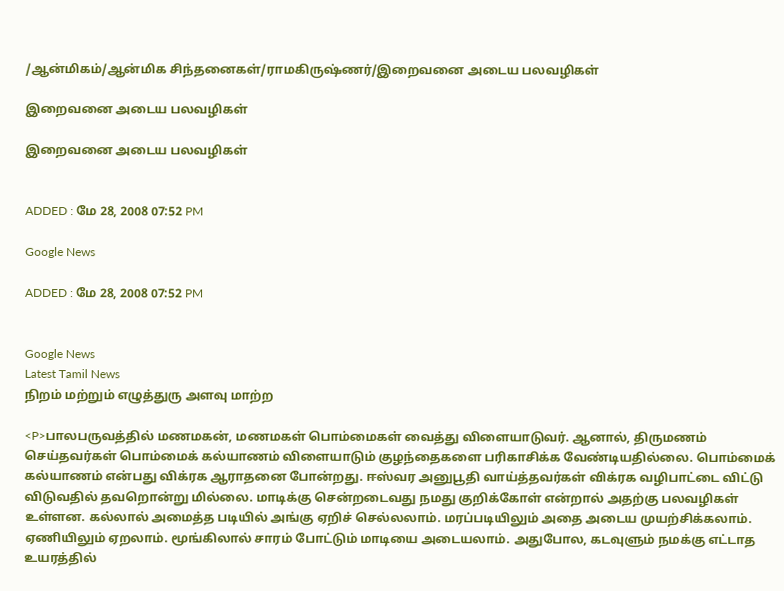/ஆன்மிகம்/ஆன்மிக சிந்தனைகள்/ராமகிருஷ்ணர்/இறைவனை அடைய பலவழிகள்

இறைவனை அடைய பலவழிகள்

இறைவனை அடைய பலவழிகள்


ADDED : மே 28, 2008 07:52 PM

Google News

ADDED : மே 28, 2008 07:52 PM


Google News
Latest Tamil News
நிறம் மற்றும் எழுத்துரு அளவு மாற்ற

<P>பாலபருவத்தில் மணமகன், மணமகள் பொம்மைகள் வைத்து விளையாடுவர். ஆனால், திருமணம் செய்தவர்கள் பொம்மைக் கல்யாணம் விளையாடும் குழந்தைகளை பரிகாசிக்க வேண்டியதில்லை. பொம்மைக் கல்யாணம் என்பது விக்ரக ஆராதனை போன்றது. ஈஸ்வர அனுபூதி வாய்த்தவர்கள் விக்ரக வழிபாட்டை விட்டு விடுவதில் தவறொன்று மில்லை. மாடிக்கு சென்றடைவது நமது குறிக்கோள் என்றால் அதற்கு பலவழிகள் உள்ளன. கல்லால் அமைத்த படியில் அங்கு ஏறிச் செல்லலாம். மரப்படியிலும் அதை அடைய முயற்சிக்கலாம். ஏணியிலும் ஏறலாம். மூங்கிலால் சாரம் போட்டும் மாடியை அடையலாம். அதுபோல, கடவுளும் நமக்கு எட்டாத உயரத்தில்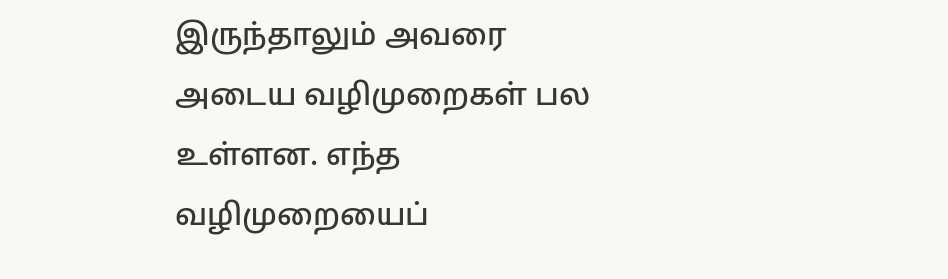இருந்தாலும் அவரை அடைய வழிமுறைகள் பல உள்ளன. எந்த வழிமுறையைப்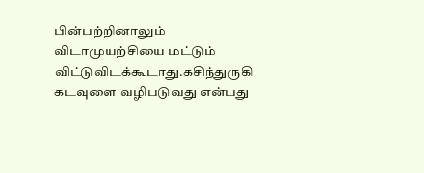பின்பற்றினாலும் விடாமுயற்சியை மட்டும் விட்டுவிடக்கூடாது.கசிந்துருகி கடவுளை வழிபடுவது என்பது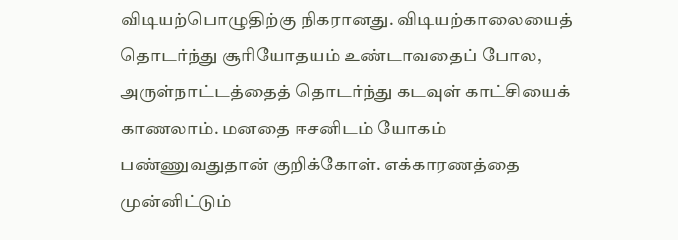விடியற்பொழுதிற்கு நிகரானது. விடியற்காலையைத் தொடர்ந்து சூரியோதயம் உண்டாவதைப் போல, அருள்நாட்டத்தைத் தொடர்ந்து கடவுள் காட்சியைக் காணலாம். மனதை ஈசனிடம் யோகம் பண்ணுவதுதான் குறிக்கோள். எக்காரணத்தை முன்னிட்டும்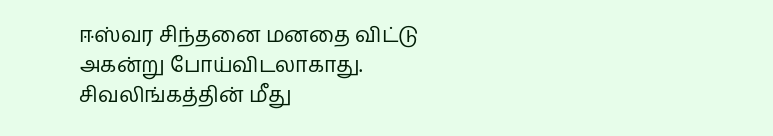ஈஸ்வர சிந்தனை மனதை விட்டு அகன்று போய்விடலாகாது. சிவலிங்கத்தின் மீது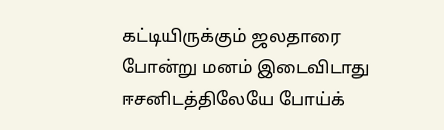கட்டியிருக்கும் ஜலதாரை போன்று மனம் இடைவிடாது ஈசனிடத்திலேயே போய்க்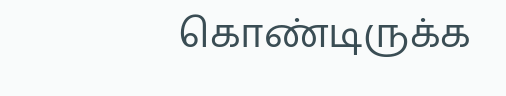கொண்டிருக்க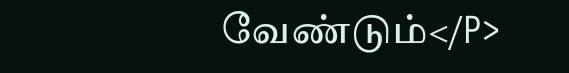வேண்டும்</P>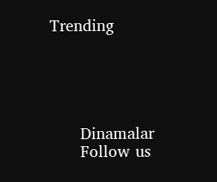Trending





      Dinamalar
      Follow us